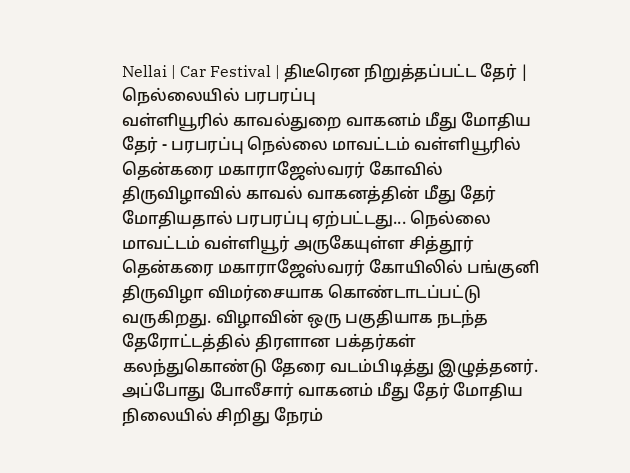Nellai | Car Festival | திடீரென நிறுத்தப்பட்ட தேர் | நெல்லையில் பரபரப்பு
வள்ளியூரில் காவல்துறை வாகனம் மீது மோதிய தேர் - பரபரப்பு நெல்லை மாவட்டம் வள்ளியூரில் தென்கரை மகாராஜேஸ்வரர் கோவில் திருவிழாவில் காவல் வாகனத்தின் மீது தேர் மோதியதால் பரபரப்பு ஏற்பட்டது... நெல்லை மாவட்டம் வள்ளியூர் அருகேயுள்ள சித்தூர் தென்கரை மகாராஜேஸ்வரர் கோயிலில் பங்குனி திருவிழா விமர்சையாக கொண்டாடப்பட்டு வருகிறது. விழாவின் ஒரு பகுதியாக நடந்த தேரோட்டத்தில் திரளான பக்தர்கள் கலந்துகொண்டு தேரை வடம்பிடித்து இழுத்தனர். அப்போது போலீசார் வாகனம் மீது தேர் மோதிய நிலையில் சிறிது நேரம்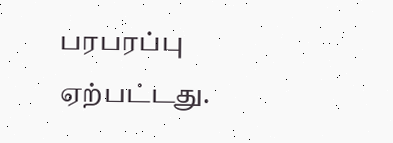பரபரப்பு ஏற்பட்டது.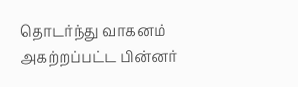தொடர்ந்து வாகனம் அகற்றப்பட்ட பின்னர்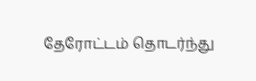தேரோட்டம் தொடர்ந்து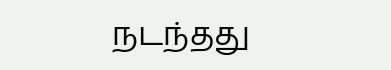நடந்தது